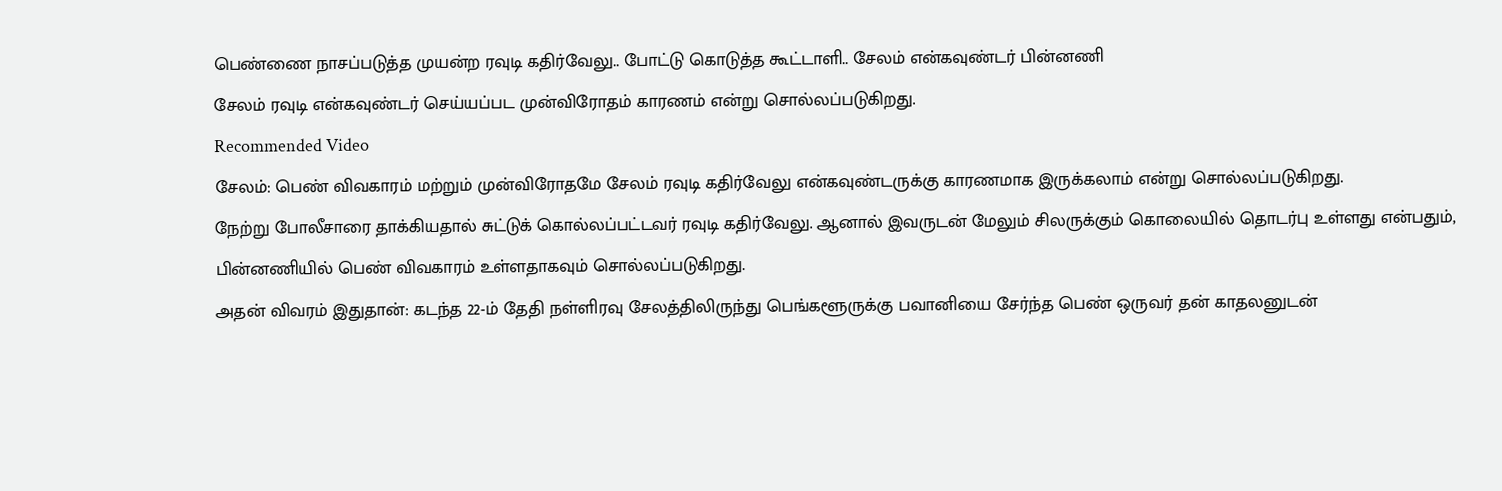பெண்ணை நாசப்படுத்த முயன்ற ரவுடி கதிர்வேலு.. போட்டு கொடுத்த கூட்டாளி.. சேலம் என்கவுண்டர் பின்னணி
சேலம் ரவுடி என்கவுண்டர் செய்யப்பட முன்விரோதம் காரணம் என்று சொல்லப்படுகிறது.
Recommended Video
சேலம்: பெண் விவகாரம் மற்றும் முன்விரோதமே சேலம் ரவுடி கதிர்வேலு என்கவுண்டருக்கு காரணமாக இருக்கலாம் என்று சொல்லப்படுகிறது.
நேற்று போலீசாரை தாக்கியதால் சுட்டுக் கொல்லப்பட்டவர் ரவுடி கதிர்வேலு. ஆனால் இவருடன் மேலும் சிலருக்கும் கொலையில் தொடர்பு உள்ளது என்பதும், பின்னணியில் பெண் விவகாரம் உள்ளதாகவும் சொல்லப்படுகிறது.
அதன் விவரம் இதுதான்: கடந்த 22-ம் தேதி நள்ளிரவு சேலத்திலிருந்து பெங்களூருக்கு பவானியை சேர்ந்த பெண் ஒருவர் தன் காதலனுடன்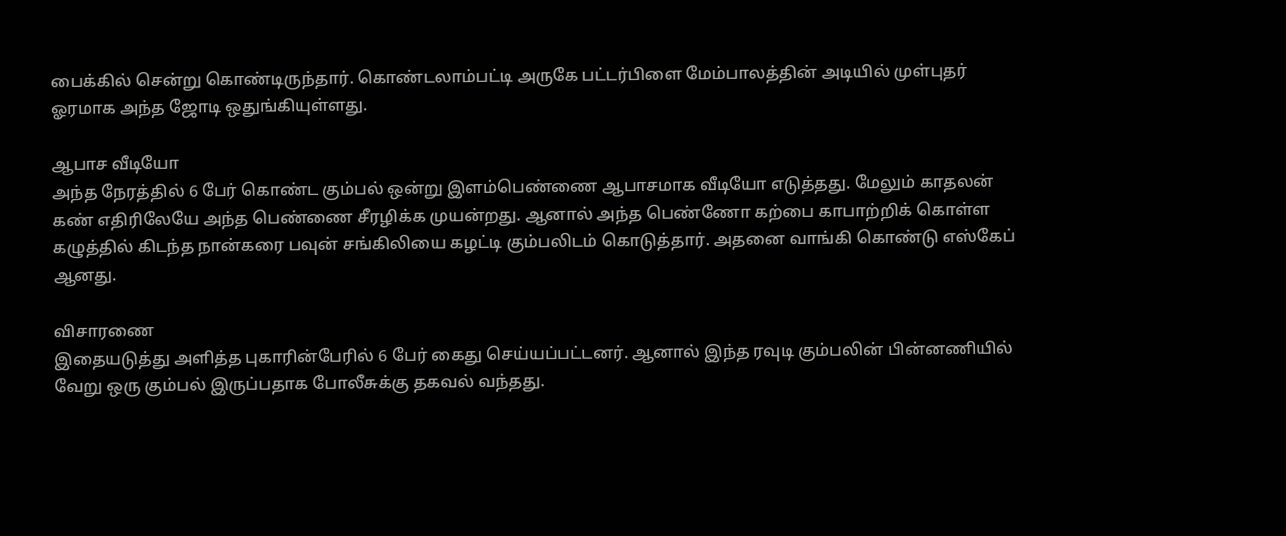பைக்கில் சென்று கொண்டிருந்தார். கொண்டலாம்பட்டி அருகே பட்டர்பிளை மேம்பாலத்தின் அடியில் முள்புதர் ஓரமாக அந்த ஜோடி ஒதுங்கியுள்ளது.

ஆபாச வீடியோ
அந்த நேரத்தில் 6 பேர் கொண்ட கும்பல் ஒன்று இளம்பெண்ணை ஆபாசமாக வீடியோ எடுத்தது. மேலும் காதலன் கண் எதிரிலேயே அந்த பெண்ணை சீரழிக்க முயன்றது. ஆனால் அந்த பெண்ணோ கற்பை காபாற்றிக் கொள்ள கழுத்தில் கிடந்த நான்கரை பவுன் சங்கிலியை கழட்டி கும்பலிடம் கொடுத்தார். அதனை வாங்கி கொண்டு எஸ்கேப் ஆனது.

விசாரணை
இதையடுத்து அளித்த புகாரின்பேரில் 6 பேர் கைது செய்யப்பட்டனர். ஆனால் இந்த ரவுடி கும்பலின் பின்னணியில் வேறு ஒரு கும்பல் இருப்பதாக போலீசுக்கு தகவல் வந்தது.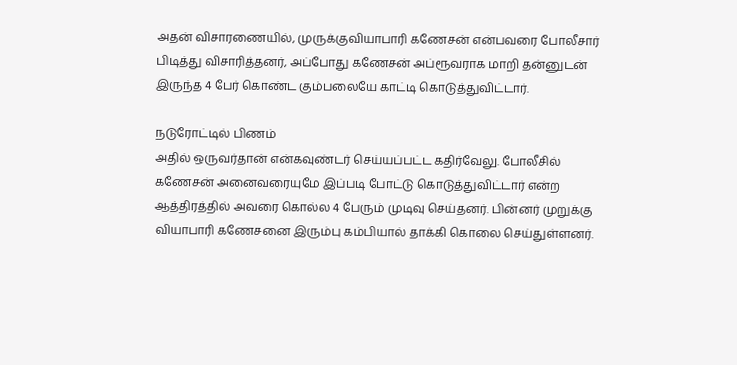அதன் விசாரணையில், முருக்குவியாபாரி கணேசன் என்பவரை போலீசார் பிடித்து விசாரித்தனர், அப்போது கணேசன் அப்ரூவராக மாறி தன்னுடன் இருந்த 4 பேர் கொண்ட கும்பலையே காட்டி கொடுத்துவிட்டார்.

நடுரோட்டில் பிணம்
அதில் ஒருவர்தான் என்கவுண்டர் செய்யப்பட்ட கதிர்வேலு. போலீசில் கணேசன் அனைவரையுமே இப்படி போட்டு கொடுத்துவிட்டார் என்ற ஆத்திரத்தில் அவரை கொல்ல 4 பேரும் முடிவு செய்தனர். பின்னர் முறுக்கு வியாபாரி கணேசனை இரும்பு கம்பியால் தாக்கி கொலை செய்துள்ளனர்.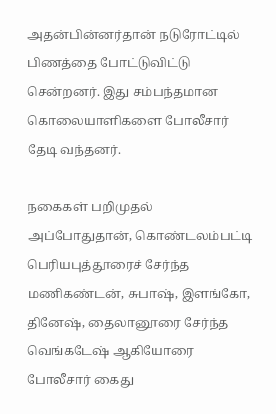அதன்பின்னர்தான் நடுரோட்டில் பிணத்தை போட்டுவிட்டு சென்றனர். இது சம்பந்தமான கொலையாளிகளை போலீசார் தேடி வந்தனர்.

நகைகள் பறிமுதல்
அப்போதுதான், கொண்டலம்பட்டி பெரியபுத்தூரைச் சேர்ந்த மணிகண்டன், சுபாஷ், இளங்கோ, தினேஷ், தைலானூரை சேர்ந்த வெங்கடேஷ் ஆகியோரை போலீசார் கைது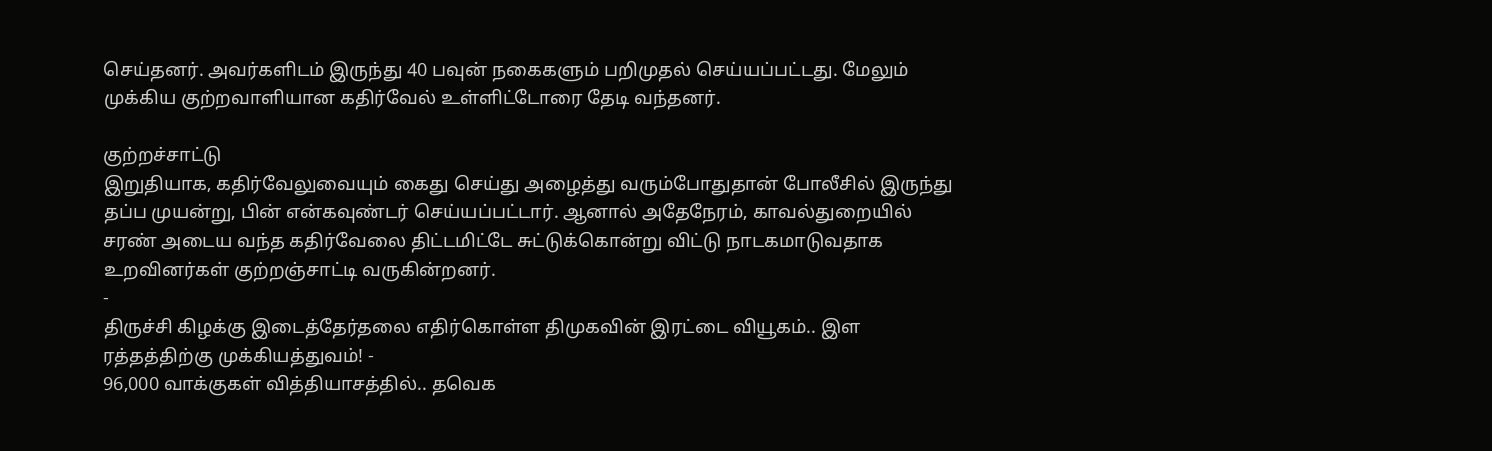செய்தனர். அவர்களிடம் இருந்து 40 பவுன் நகைகளும் பறிமுதல் செய்யப்பட்டது. மேலும் முக்கிய குற்றவாளியான கதிர்வேல் உள்ளிட்டோரை தேடி வந்தனர்.

குற்றச்சாட்டு
இறுதியாக, கதிர்வேலுவையும் கைது செய்து அழைத்து வரும்போதுதான் போலீசில் இருந்து தப்ப முயன்று, பின் என்கவுண்டர் செய்யப்பட்டார். ஆனால் அதேநேரம், காவல்துறையில் சரண் அடைய வந்த கதிர்வேலை திட்டமிட்டே சுட்டுக்கொன்று விட்டு நாடகமாடுவதாக உறவினர்கள் குற்றஞ்சாட்டி வருகின்றனர்.
-
திருச்சி கிழக்கு இடைத்தேர்தலை எதிர்கொள்ள திமுகவின் இரட்டை வியூகம்.. இள ரத்தத்திற்கு முக்கியத்துவம்! -
96,000 வாக்குகள் வித்தியாசத்தில்.. தவெக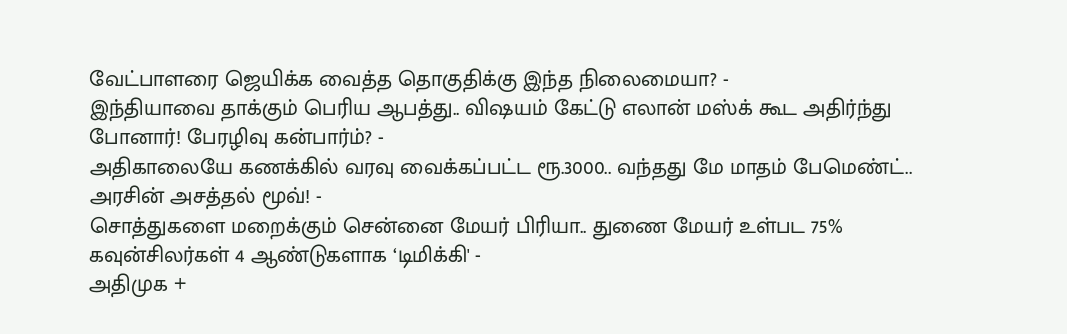வேட்பாளரை ஜெயிக்க வைத்த தொகுதிக்கு இந்த நிலைமையா? -
இந்தியாவை தாக்கும் பெரிய ஆபத்து.. விஷயம் கேட்டு எலான் மஸ்க் கூட அதிர்ந்து போனார்! பேரழிவு கன்பார்ம்? -
அதிகாலையே கணக்கில் வரவு வைக்கப்பட்ட ரூ.3000.. வந்தது மே மாதம் பேமெண்ட்.. அரசின் அசத்தல் மூவ்! -
சொத்துகளை மறைக்கும் சென்னை மேயர் பிரியா.. துணை மேயர் உள்பட 75% கவுன்சிலர்கள் 4 ஆண்டுகளாக ‘டிமிக்கி' -
அதிமுக +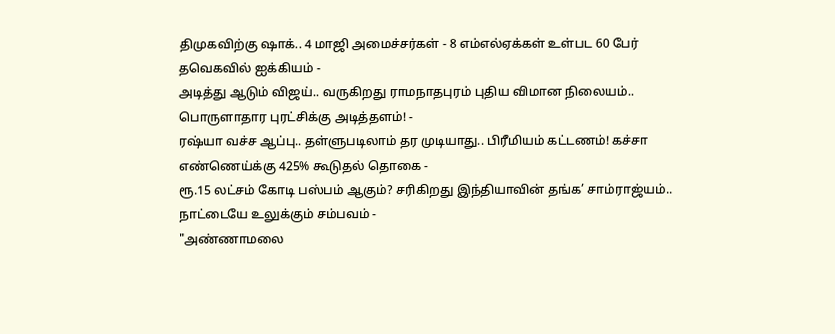திமுகவிற்கு ஷாக்.. 4 மாஜி அமைச்சர்கள் - 8 எம்எல்ஏக்கள் உள்பட 60 பேர் தவெகவில் ஐக்கியம் -
அடித்து ஆடும் விஜய்.. வருகிறது ராமநாதபுரம் புதிய விமான நிலையம்.. பொருளாதார புரட்சிக்கு அடித்தளம்! -
ரஷ்யா வச்ச ஆப்பு.. தள்ளுபடிலாம் தர முடியாது.. பிரீமியம் கட்டணம்! கச்சா எண்ணெய்க்கு 425% கூடுதல் தொகை -
ரூ.15 லட்சம் கோடி பஸ்பம் ஆகும்? சரிகிறது இந்தியாவின் தங்க’ சாம்ராஜ்யம்.. நாட்டையே உலுக்கும் சம்பவம் -
"அண்ணாமலை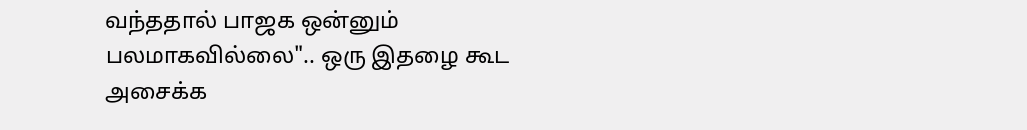வந்ததால் பாஜக ஒன்னும் பலமாகவில்லை".. ஒரு இதழை கூட அசைக்க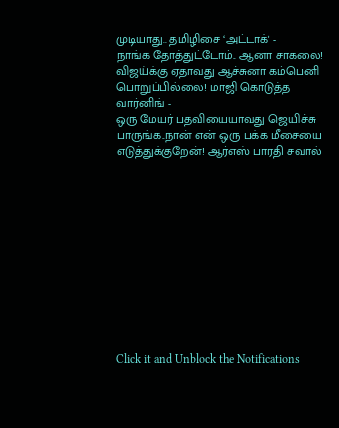முடியாது.. தமிழிசை ‘அட்டாக்' -
நாங்க தோத்துட்டோம்.. ஆனா சாகலை! விஜய்க்கு ஏதாவது ஆச்சுனா கம்பெனி பொறுப்பில்லை! மாஜி கொடுத்த வார்னிங் -
ஒரு மேயர் பதவியையாவது ஜெயிச்சு பாருங்க..நான் என் ஒரு பக்க மீசையை எடுத்துக்குறேன்! ஆர்எஸ் பாரதி சவால்












Click it and Unblock the Notifications